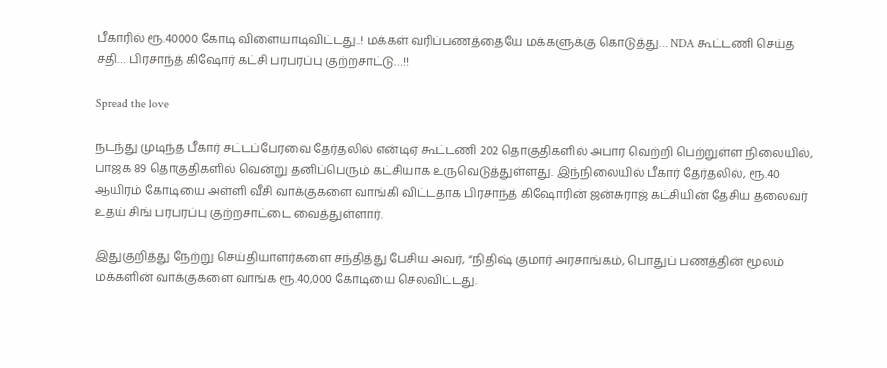பீகாரில் ரூ.40000 கோடி விளையாடிவிட்டது..! மக்கள் வரிப்பணத்தையே மக்களுக்கு கொடுத்து… NDA கூட்டணி செய்த சதி… பிரசாந்த் கிஷோர் கட்சி பரபரப்பு குற்றசாட்டு…!!

Spread the love

நடந்து முடிந்த பீகார் சட்டப்பேரவை தேர்தலில் என்டிஏ கூட்டணி 202 தொகுதிகளில் அபார வெற்றி பெற்றுள்ள நிலையில், பாஜக 89 தொகுதிகளில் வென்று தனிப்பெரும் கட்சியாக உருவெடுத்துள்ளது. இந்நிலையில் பீகார் தேர்தலில், ரூ.40 ஆயிரம் கோடியை அள்ளி வீசி வாக்குகளை வாங்கி விட்டதாக பிரசாந்த் கிஷோரின் ஜன்சுராஜ் கட்சியின் தேசிய தலைவர் உதய் சிங் பரபரப்பு குற்றசாட்டை வைத்துள்ளார்.

இதுகுறித்து நேற்று செய்தியாளர்களை சந்தித்து பேசிய அவர், “நிதிஷ் குமார் அரசாங்கம், பொதுப் பணத்தின் மூலம் மக்களின் வாக்குகளை வாங்க ரூ.40,000 கோடியை செலவிட்டது.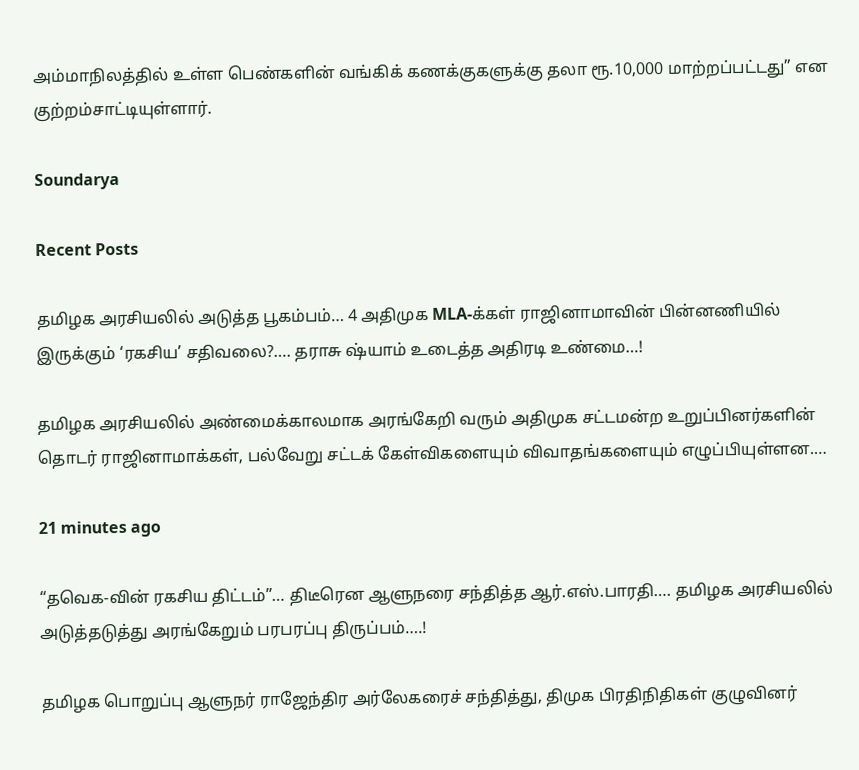அம்மாநிலத்தில் உள்ள பெண்களின் வங்கிக் கணக்குகளுக்கு தலா ரூ.10,000 மாற்றப்பட்டது” என குற்றம்சாட்டியுள்ளார்.

Soundarya

Recent Posts

தமிழக அரசியலில் அடுத்த பூகம்பம்… 4 அதிமுக MLA-க்கள் ராஜினாமாவின் பின்னணியில் இருக்கும் ‘ரகசிய’ சதிவலை?…. தராசு ஷ்யாம் உடைத்த அதிரடி உண்மை…!

தமிழக அரசியலில் அண்மைக்காலமாக அரங்கேறி வரும் அதிமுக சட்டமன்ற உறுப்பினர்களின் தொடர் ராஜினாமாக்கள், பல்வேறு சட்டக் கேள்விகளையும் விவாதங்களையும் எழுப்பியுள்ளன.…

21 minutes ago

“தவெக-வின் ரகசிய திட்டம்”… திடீரென ஆளுநரை சந்தித்த ஆர்.எஸ்.பாரதி…. தமிழக அரசியலில் அடுத்தடுத்து அரங்கேறும் பரபரப்பு திருப்பம்….!

தமிழக பொறுப்பு ஆளுநர் ராஜேந்திர அர்லேகரைச் சந்தித்து, திமுக பிரதிநிதிகள் குழுவினர்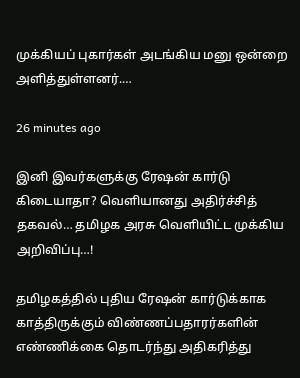முக்கியப் புகார்கள் அடங்கிய மனு ஒன்றை அளித்துள்ளனர்.…

26 minutes ago

இனி இவர்களுக்கு ரேஷன் கார்டு கிடையாதா? வெளியானது அதிர்ச்சித் தகவல்… தமிழக அரசு வெளியிட்ட முக்கிய அறிவிப்பு…!

தமிழகத்தில் புதிய ரேஷன் கார்டுக்காக காத்திருக்கும் விண்ணப்பதாரர்களின் எண்ணிக்கை தொடர்ந்து அதிகரித்து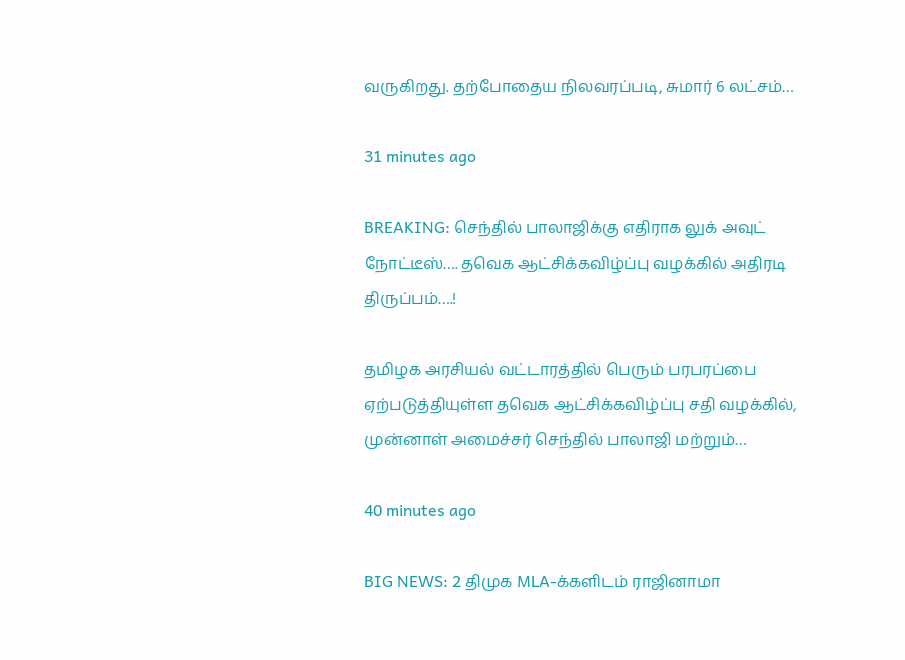வருகிறது. தற்போதைய நிலவரப்படி, சுமார் 6 லட்சம்…

31 minutes ago

BREAKING: செந்தில் பாலாஜிக்கு எதிராக லுக் அவுட் நோட்டீஸ்…. தவெக ஆட்சிக்கவிழ்ப்பு வழக்கில் அதிரடி திருப்பம்….!

தமிழக அரசியல் வட்டாரத்தில் பெரும் பரபரப்பை ஏற்படுத்தியுள்ள தவெக ஆட்சிக்கவிழ்ப்பு சதி வழக்கில், முன்னாள் அமைச்சர் செந்தில் பாலாஜி மற்றும்…

40 minutes ago

BIG NEWS: 2 திமுக MLA-க்களிடம் ராஜினாமா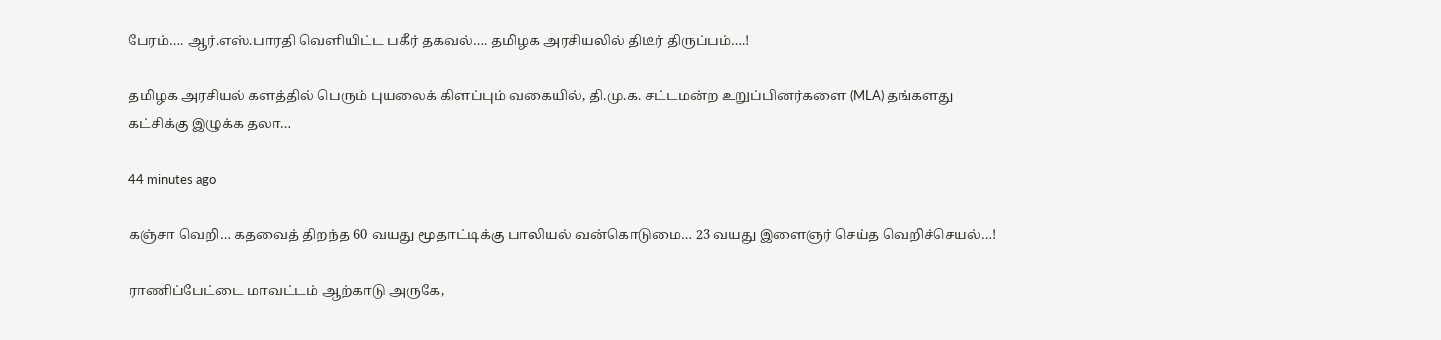பேரம்…. ஆர்.எஸ்.பாரதி வெளியிட்ட பகீர் தகவல்…. தமிழக அரசியலில் திடீர் திருப்பம்….!

தமிழக அரசியல் களத்தில் பெரும் புயலைக் கிளப்பும் வகையில், தி.மு.க. சட்டமன்ற உறுப்பினர்களை (MLA) தங்களது கட்சிக்கு இழுக்க தலா…

44 minutes ago

கஞ்சா வெறி… கதவைத் திறந்த 60 வயது மூதாட்டிக்கு பாலியல் வன்கொடுமை… 23 வயது இளைஞர் செய்த வெறிச்செயல்…!

ராணிப்பேட்டை மாவட்டம் ஆற்காடு அருகே,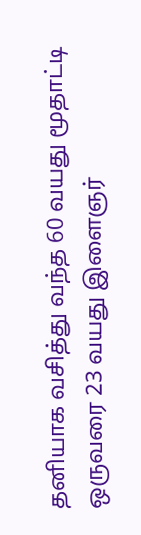தனியாக வசித்து வந்த 60 வயது மூதாட்டி ஒருவரை 23 வயது இளைஞர்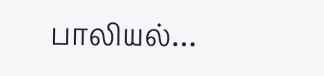பாலியல்…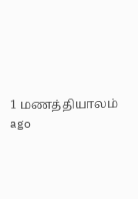1 மணத்தியாலம் ago